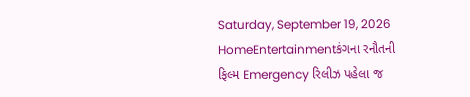Saturday, September 19, 2026
HomeEntertainmentકંગના રનૌતની ફિલ્મ Emergency રિલીઝ પહેલા જ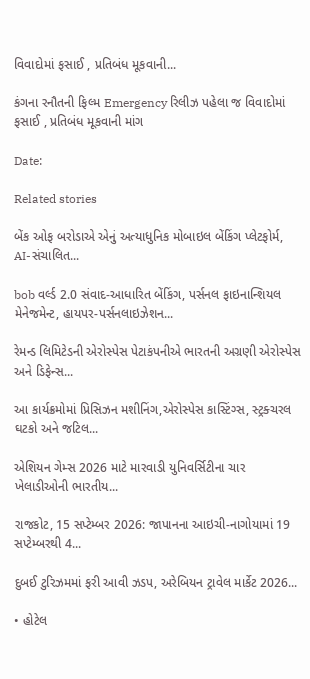વિવાદોમાં ફસાઈ , પ્રતિબંધ મૂકવાની...

કંગના રનૌતની ફિલ્મ Emergency રિલીઝ પહેલા જ વિવાદોમાં ફસાઈ , પ્રતિબંધ મૂકવાની માંગ

Date:

Related stories

બેંક ઓફ બરોડાએ એનું અત્યાધુનિક મોબાઇલ બેંકિંગ પ્લેટફોર્મ, AI-સંચાલિત...

bob વર્લ્ડ 2.0 સંવાદ-આધારિત બેંકિંગ, પર્સનલ ફાઇનાન્શિયલ મેનેજમેન્ટ, હાયપર-પર્સનલાઇઝેશન...

રેમન્ડ લિમિટેડની એરોસ્પેસ પેટાકંપનીએ ભારતની અગ્રણી એરોસ્પેસ અને ડિફેન્સ...

આ કાર્યક્રમોમાં પ્રિસિઝન મશીનિંગ,એરોસ્પેસ કાસ્ટિંગ્સ, સ્ટ્રક્ચરલ ઘટકો અને જટિલ...

એશિયન ગેમ્સ 2026 માટે મારવાડી યુનિવર્સિટીના ચાર ખેલાડીઓની ભારતીય...

રાજકોટ, 15 સપ્ટેમ્બર 2026: જાપાનના આઇચી-નાગોયામાં 19 સપ્ટેમ્બરથી 4...

દુબઈ ટુરિઝમમાં ફરી આવી ઝડપ, અરેબિયન ટ્રાવેલ માર્કેટ 2026...

• હોટેલ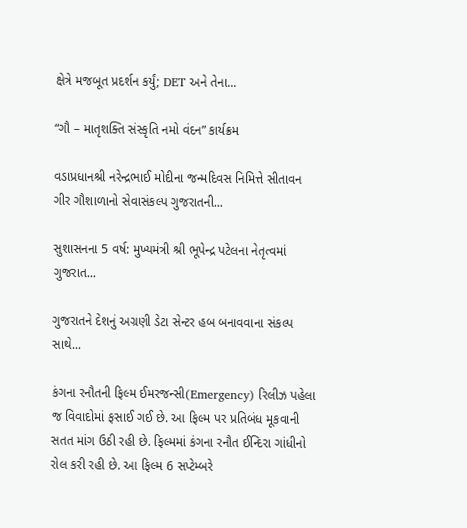ક્ષેત્રે મજબૂત પ્રદર્શન કર્યું; DET અને તેના...

“ગૌ – માતૃશક્તિ સંસ્કૃતિ નમો વંદન” કાર્યક્રમ

વડાપ્રધાનશ્રી નરેન્દ્રભાઈ મોદીના જન્મદિવસ નિમિત્તે સીતાવન ગીર ગૌશાળાનો સેવાસંકલ્પ ગુજરાતની...

સુશાસનના 5 વર્ષ: મુખ્યમંત્રી શ્રી ભૂપેન્દ્ર પટેલના નેતૃત્વમાં ગુજરાત...

ગુજરાતને દેશનું અગ્રણી ડેટા સેન્ટર હબ બનાવવાના સંકલ્પ સાથે...

કંગના રનૌતની ફિલ્મ ઈમરજન્સી(Emergency) રિલીઝ પહેલા જ વિવાદોમાં ફસાઈ ગઈ છે. આ ફિલ્મ પર પ્રતિબંધ મૂકવાની સતત માંગ ઉઠી રહી છે. ફિલ્મમાં કંગના રનૌત ઈન્દિરા ગાંધીનો રોલ કરી રહી છે. આ ફિલ્મ 6 સપ્ટેમ્બરે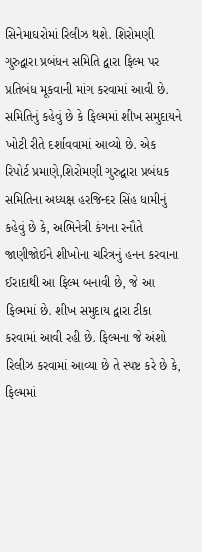સિનેમાઘરોમાં રિલીઝ થશે. શિરોમણી ગુરુદ્વારા પ્રબંધન સમિતિ દ્વારા ફિલ્મ પર પ્રતિબંધ મૂકવાની માંગ કરવામાં આવી છે. સમિતિનું કહેવું છે કે ફિલ્મમાં શીખ સમુદાયને ખોટી રીતે દર્શાવવામાં આવ્યો છે. એક રિપોર્ટ પ્રમાણે,શિરોમણી ગુરુદ્વારા પ્રબંધક સમિતિના અધ્યક્ષ હરજિન્દર સિંહ ધામીનું કહેવું છે કે, અભિનેત્રી કંગના રનૌતે જાણીજોઈને શીખોના ચરિત્રનું હનન કરવાના ઈરાદાથી આ ફિલ્મ બનાવી છે, જે આ ફિલ્મમાં છે. શીખ સમુદાય દ્વારા ટીકા કરવામાં આવી રહી છે. ફિલ્મના જે અંશો રિલીઝ કરવામાં આવ્યા છે તે સ્પષ્ટ કરે છે કે, ફિલ્મમાં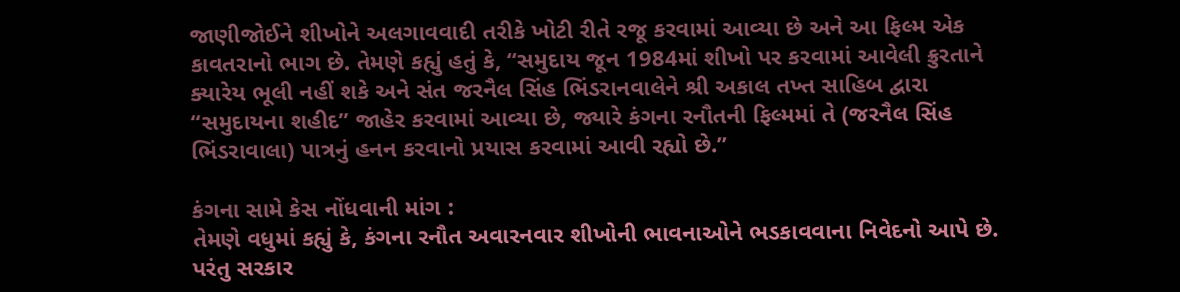જાણીજોઈને શીખોને અલગાવવાદી તરીકે ખોટી રીતે રજૂ કરવામાં આવ્યા છે અને આ ફિલ્મ એક કાવતરાનો ભાગ છે. તેમણે કહ્યું હતું કે, “સમુદાય જૂન 1984માં શીખો પર કરવામાં આવેલી ક્રુરતાને ક્યારેય ભૂલી નહીં શકે અને સંત જરનૈલ સિંહ ભિંડરાનવાલેને શ્રી અકાલ તખ્ત સાહિબ દ્વારા “સમુદાયના શહીદ” જાહેર કરવામાં આવ્યા છે, જ્યારે કંગના રનૌતની ફિલ્મમાં તે (જરનૈલ સિંહ ભિંડરાવાલા) પાત્રનું હનન કરવાનો પ્રયાસ કરવામાં આવી રહ્યો છે.”

કંગના સામે કેસ નોંધવાની માંગ :
તેમણે વધુમાં કહ્યું કે, કંગના રનૌત અવારનવાર શીખોની ભાવનાઓને ભડકાવવાના નિવેદનો આપે છે. પરંતુ સરકાર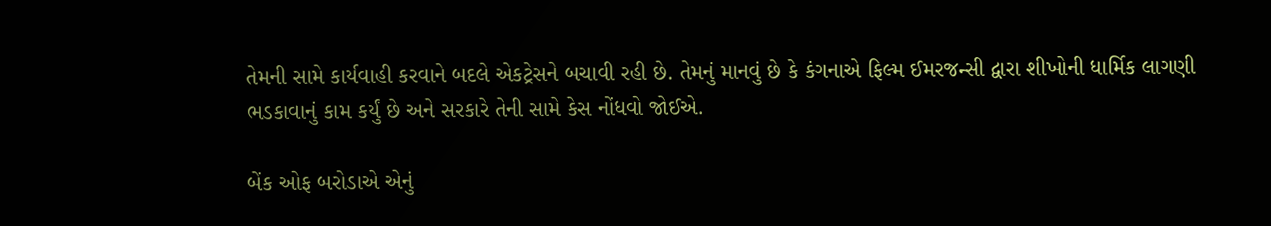તેમની સામે કાર્યવાહી કરવાને બદલે એકટ્રેસને બચાવી રહી છે. તેમનું માનવું છે કે કંગનાએ ફિલ્મ ઈમરજન્સી દ્વારા શીખોની ધાર્મિક લાગણી ભડકાવાનું કામ કર્યું છે અને સરકારે તેની સામે કેસ નોંધવો જોઈએ.

બેંક ઓફ બરોડાએ એનું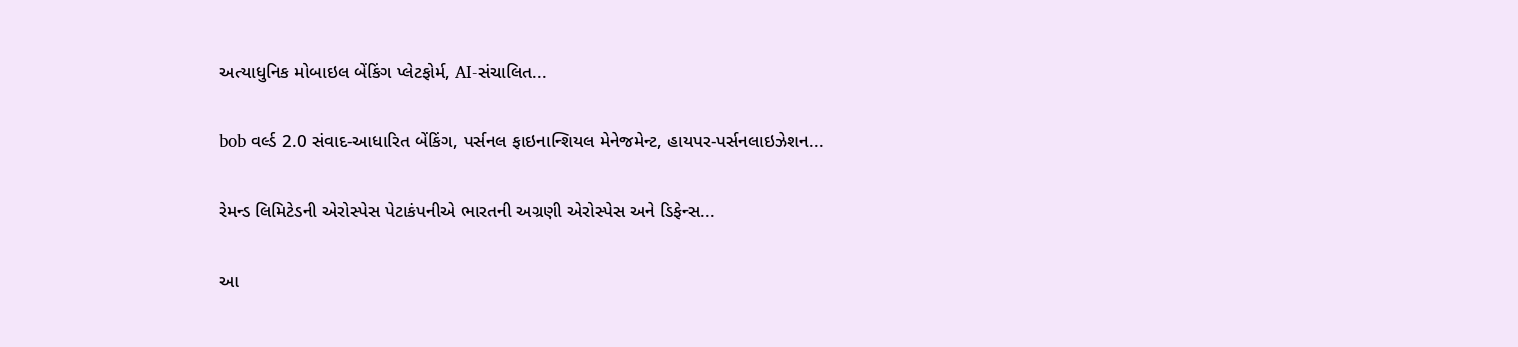અત્યાધુનિક મોબાઇલ બેંકિંગ પ્લેટફોર્મ, AI-સંચાલિત...

bob વર્લ્ડ 2.0 સંવાદ-આધારિત બેંકિંગ, પર્સનલ ફાઇનાન્શિયલ મેનેજમેન્ટ, હાયપર-પર્સનલાઇઝેશન...

રેમન્ડ લિમિટેડની એરોસ્પેસ પેટાકંપનીએ ભારતની અગ્રણી એરોસ્પેસ અને ડિફેન્સ...

આ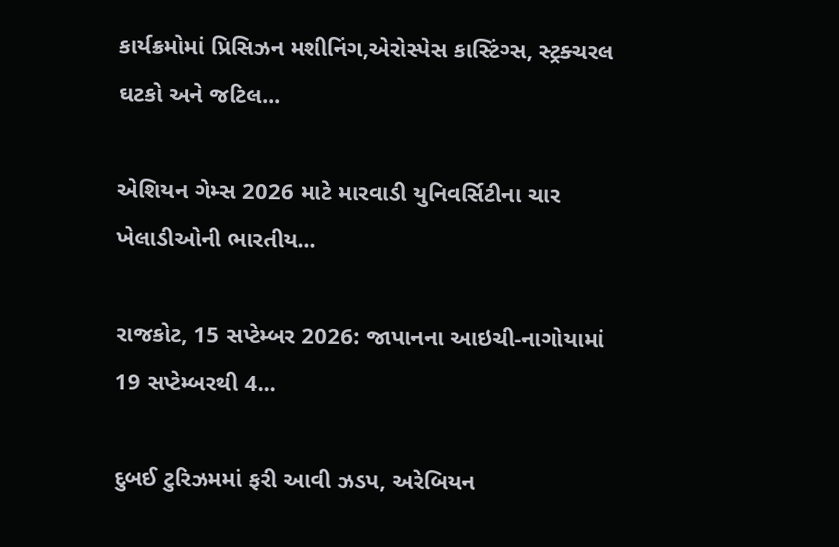કાર્યક્રમોમાં પ્રિસિઝન મશીનિંગ,એરોસ્પેસ કાસ્ટિંગ્સ, સ્ટ્રક્ચરલ ઘટકો અને જટિલ...

એશિયન ગેમ્સ 2026 માટે મારવાડી યુનિવર્સિટીના ચાર ખેલાડીઓની ભારતીય...

રાજકોટ, 15 સપ્ટેમ્બર 2026: જાપાનના આઇચી-નાગોયામાં 19 સપ્ટેમ્બરથી 4...

દુબઈ ટુરિઝમમાં ફરી આવી ઝડપ, અરેબિયન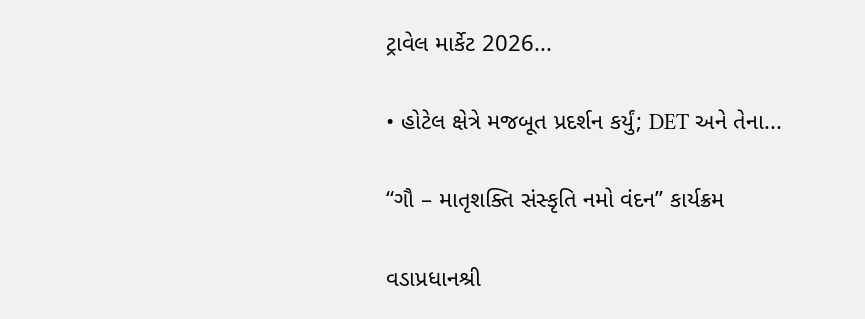ટ્રાવેલ માર્કેટ 2026...

• હોટેલ ક્ષેત્રે મજબૂત પ્રદર્શન કર્યું; DET અને તેના...

“ગૌ – માતૃશક્તિ સંસ્કૃતિ નમો વંદન” કાર્યક્રમ

વડાપ્રધાનશ્રી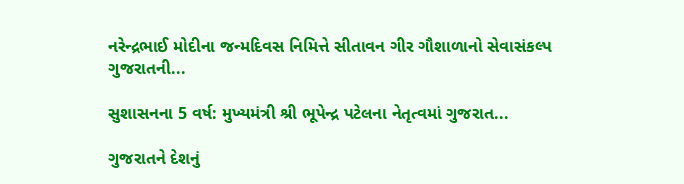નરેન્દ્રભાઈ મોદીના જન્મદિવસ નિમિત્તે સીતાવન ગીર ગૌશાળાનો સેવાસંકલ્પ ગુજરાતની...

સુશાસનના 5 વર્ષ: મુખ્યમંત્રી શ્રી ભૂપેન્દ્ર પટેલના નેતૃત્વમાં ગુજરાત...

ગુજરાતને દેશનું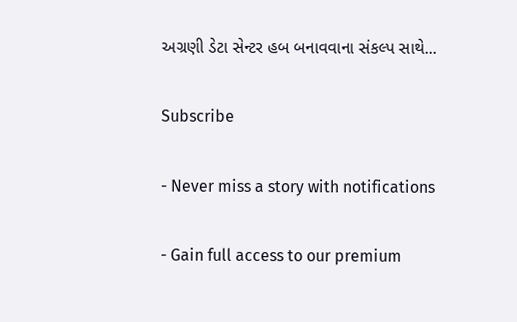અગ્રણી ડેટા સેન્ટર હબ બનાવવાના સંકલ્પ સાથે...

Subscribe

- Never miss a story with notifications

- Gain full access to our premium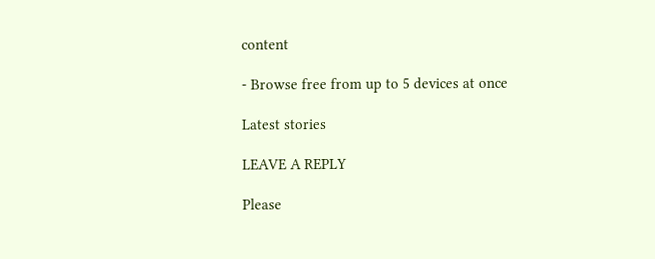content

- Browse free from up to 5 devices at once

Latest stories

LEAVE A REPLY

Please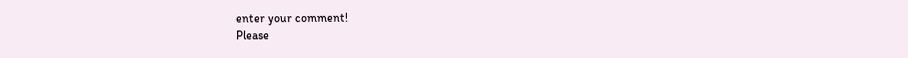enter your comment!
Please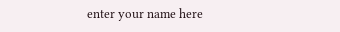enter your name here